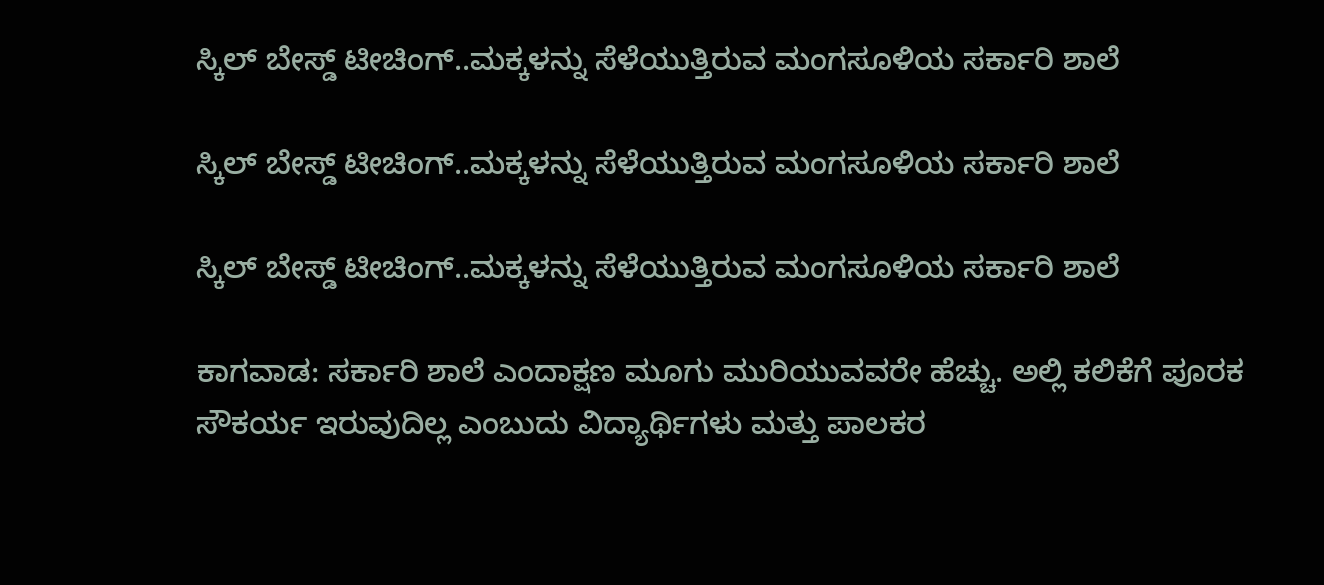ಸ್ಕಿಲ್‌ ಬೇಸ್ಡ್‌ ಟೀಚಿಂಗ್..ಮಕ್ಕಳನ್ನು ಸೆಳೆಯುತ್ತಿರುವ ಮಂಗಸೂಳಿಯ ಸರ್ಕಾರಿ ಶಾಲೆ

ಸ್ಕಿಲ್‌ ಬೇಸ್ಡ್‌ ಟೀಚಿಂಗ್..ಮಕ್ಕಳನ್ನು ಸೆಳೆಯುತ್ತಿರುವ ಮಂಗಸೂಳಿಯ ಸರ್ಕಾರಿ ಶಾಲೆ

ಸ್ಕಿಲ್‌ ಬೇಸ್ಡ್‌ ಟೀಚಿಂಗ್..ಮಕ್ಕಳನ್ನು ಸೆಳೆಯುತ್ತಿರುವ ಮಂಗಸೂಳಿಯ ಸರ್ಕಾರಿ ಶಾಲೆ

ಕಾಗವಾಡ: ಸರ್ಕಾರಿ ಶಾಲೆ ಎಂದಾಕ್ಷಣ ಮೂಗು ಮುರಿಯುವವರೇ ಹೆಚ್ಚು. ಅಲ್ಲಿ ಕಲಿಕೆಗೆ ಪೂರಕ ಸೌಕರ್ಯ ಇರುವುದಿಲ್ಲ ಎಂಬುದು ವಿದ್ಯಾರ್ಥಿಗಳು ಮತ್ತು ಪಾಲಕರ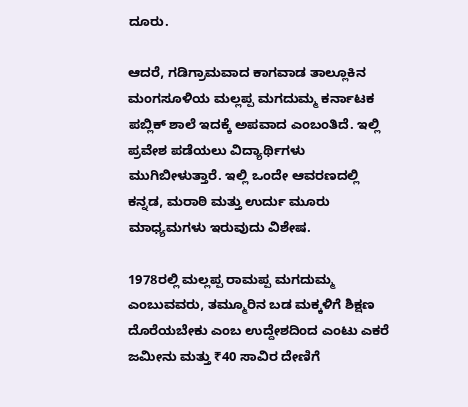ದೂರು.

ಆದರೆ, ಗಡಿಗ್ರಾಮವಾದ ಕಾಗವಾಡ ತಾಲ್ಲೂಕಿನ ಮಂಗಸೂಳಿಯ ಮಲ್ಲಪ್ಪ ಮಗದುಮ್ಮ ಕರ್ನಾಟಕ ಪಬ್ಲಿಕ್‌ ಶಾಲೆ ಇದಕ್ಕೆ ಅಪವಾದ ಎಂಬಂತಿದೆ. ಇಲ್ಲಿ ಪ್ರವೇಶ ಪಡೆಯಲು ವಿದ್ಯಾರ್ಥಿಗಳು ಮುಗಿಬೀಳುತ್ತಾರೆ. ಇಲ್ಲಿ ಒಂದೇ ಆವರಣದಲ್ಲಿ ಕನ್ನಡ, ಮರಾಠಿ ಮತ್ತು ಉರ್ದು ಮೂರು ಮಾಧ್ಯಮಗಳು ಇರುವುದು ವಿಶೇಷ.

1978ರಲ್ಲಿ ಮಲ್ಲಪ್ಪ ರಾಮಪ್ಪ ಮಗದುಮ್ಮ ಎಂಬುವವರು, ತಮ್ಮೂರಿನ ಬಡ ಮಕ್ಕಳಿಗೆ ಶಿಕ್ಷಣ ದೊರೆಯಬೇಕು ಎಂಬ ಉದ್ದೇಶದಿಂದ ಎಂಟು ಎಕರೆ ಜಮೀನು ಮತ್ತು ₹40 ಸಾವಿರ ದೇಣಿಗೆ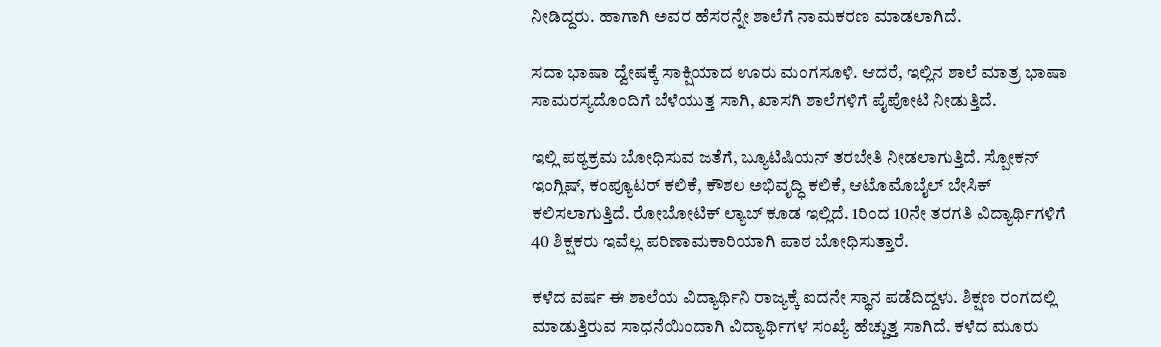ನೀಡಿದ್ದರು. ಹಾಗಾಗಿ ಅವರ ಹೆಸರನ್ನೇ ಶಾಲೆಗೆ ನಾಮಕರಣ ಮಾಡಲಾಗಿದೆ.

ಸದಾ ಭಾಷಾ ದ್ವೇಷಕ್ಕೆ ಸಾಕ್ಷಿಯಾದ ಊರು ಮಂಗಸೂಳಿ. ಆದರೆ, ಇಲ್ಲಿನ ಶಾಲೆ ಮಾತ್ರ ಭಾಷಾ ಸಾಮರಸ್ಯದೊಂದಿಗೆ ಬೆಳೆಯುತ್ತ ಸಾಗಿ, ಖಾಸಗಿ ಶಾಲೆಗಳಿಗೆ ಪೈಪೋಟಿ ನೀಡುತ್ತಿದೆ.

ಇಲ್ಲಿ ಪಠ್ಯಕ್ರಮ ಬೋಧಿಸುವ ಜತೆಗೆ, ಬ್ಯೂಟಿಷಿಯನ್ ತರಬೇತಿ ನೀಡಲಾಗುತ್ತಿದೆ. ಸ್ಪೋಕನ್‌ ಇಂಗ್ಲಿಷ್‌, ಕಂಪ್ಯೂಟರ್‌ ಕಲಿಕೆ, ಕೌಶಲ ಅಭಿವೃದ್ಧಿ ಕಲಿಕೆ, ಆಟೊಮೊಬೈಲ್‌ ಬೇಸಿಕ್‌ ಕಲಿಸಲಾಗುತ್ತಿದೆ. ರೋಬೋಟಿಕ್‌ ಲ್ಯಾಬ್‌ ಕೂಡ ಇಲ್ಲಿದೆ. 1ರಿಂದ 10ನೇ ತರಗತಿ ವಿದ್ಯಾರ್ಥಿಗಳಿಗೆ 40 ಶಿಕ್ಷಕರು ಇವೆಲ್ಲ ಪರಿಣಾಮಕಾರಿಯಾಗಿ ಪಾಠ ಬೋಧಿಸುತ್ತಾರೆ.

ಕಳೆದ ವರ್ಷ ಈ ಶಾಲೆಯ ವಿದ್ಯಾರ್ಥಿನಿ ರಾಜ್ಯಕ್ಕೆ ಐದನೇ ಸ್ಥಾನ ಪಡೆದಿದ್ದಳು. ಶಿಕ್ಷಣ ರಂಗದಲ್ಲಿ ಮಾಡುತ್ತಿರುವ ಸಾಧನೆಯಿಂದಾಗಿ ವಿದ್ಯಾರ್ಥಿಗಳ ಸಂಖ್ಯೆ ಹೆಚ್ಚುತ್ತ ಸಾಗಿದೆ. ಕಳೆದ ಮೂರು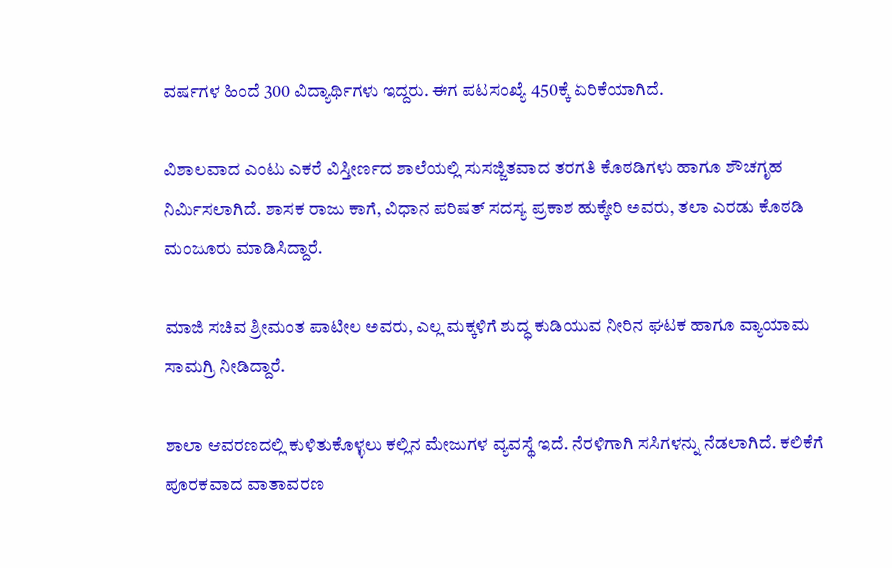ವರ್ಷಗಳ ಹಿಂದೆ 300 ವಿದ್ಯಾರ್ಥಿಗಳು ಇದ್ದರು. ಈಗ ಪಟಸಂಖ್ಯೆ 450ಕ್ಕೆ ಏರಿಕೆಯಾಗಿದೆ.

ವಿಶಾಲವಾದ ಎಂಟು ಎಕರೆ ವಿಸ್ತೀರ್ಣದ ಶಾಲೆಯಲ್ಲಿ ಸುಸಜ್ಜಿತವಾದ ತರಗತಿ ಕೊಠಡಿಗಳು ಹಾಗೂ ಶೌಚಗೃಹ ನಿರ್ಮಿಸಲಾಗಿದೆ. ಶಾಸಕ ರಾಜು ಕಾಗೆ, ವಿಧಾನ ಪರಿಷತ್ ಸದಸ್ಯ ಪ್ರಕಾಶ ಹುಕ್ಕೇರಿ ಅವರು, ತಲಾ ಎರಡು ಕೊಠಡಿ ಮಂಜೂರು ಮಾಡಿಸಿದ್ದಾರೆ.

ಮಾಜಿ ಸಚಿವ ಶ್ರೀಮಂತ ಪಾಟೀಲ ಅವರು, ಎಲ್ಲ ಮಕ್ಕಳಿಗೆ ಶುದ್ಧ ಕುಡಿಯುವ ನೀರಿನ ಘಟಕ ಹಾಗೂ ವ್ಯಾಯಾಮ ಸಾಮಗ್ರಿ ನೀಡಿದ್ದಾರೆ.

ಶಾಲಾ ಆವರಣದಲ್ಲಿ ಕುಳಿತುಕೊಳ್ಳಲು ಕಲ್ಲಿನ ಮೇಜುಗಳ ವ್ಯವಸ್ಥೆ ಇದೆ. ನೆರಳಿಗಾಗಿ ಸಸಿಗಳನ್ನು ನೆಡಲಾಗಿದೆ. ಕಲಿಕೆಗೆ ಪೂರಕವಾದ ವಾತಾವರಣ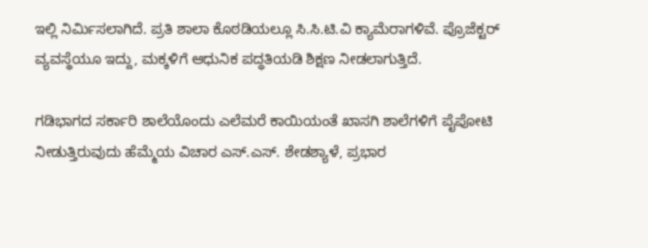ಇಲ್ಲಿ ನಿರ್ಮಿಸಲಾಗಿದೆ. ಪ್ರತಿ ಶಾಲಾ ಕೊಠಡಿಯಲ್ಲೂ ಸಿ.ಸಿ.ಟಿ.ವಿ ಕ್ಯಾಮೆರಾಗಳಿವೆ. ಪ್ರೊಜೆಕ್ಟರ್‌ ವ್ಯವಸ್ಥೆಯೂ ಇದ್ದು, ಮಕ್ಕಳಿಗೆ ಆಧುನಿಕ ಪದ್ಧತಿಯಡಿ ಶಿಕ್ಷಣ ನೀಡಲಾಗುತ್ತಿದೆ.

ಗಡಿಭಾಗದ ಸರ್ಕಾರಿ ಶಾಲೆಯೊಂದು ಎಲೆಮರೆ ಕಾಯಿಯಂತೆ ಖಾಸಗಿ ಶಾಲೆಗಳಿಗೆ ಪೈಪೋಟಿ ನೀಡುತ್ತಿರುವುದು ಹೆಮ್ಮೆಯ ವಿಚಾರ ಎಸ್‌.ಎಸ್. ಶೇಡಶ್ಯಾಳೆ, ಪ್ರಭಾರ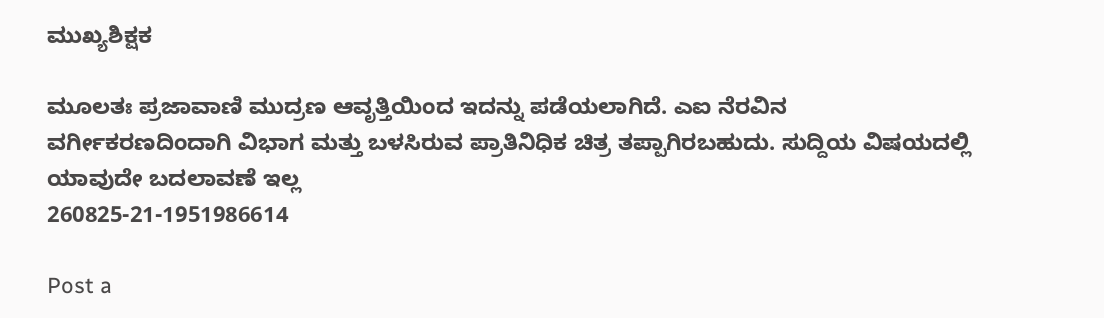ಮುಖ್ಯಶಿಕ್ಷಕ

ಮೂಲತಃ ಪ್ರಜಾವಾಣಿ ಮುದ್ರಣ ಆವೃತ್ತಿಯಿಂದ ಇದನ್ನು ಪಡೆಯಲಾಗಿದೆ. ಎಐ ನೆರವಿನ ವರ್ಗೀಕರಣದಿಂದಾಗಿ ವಿಭಾಗ ಮತ್ತು ಬಳಸಿರುವ ಪ್ರಾತಿನಿಧಿಕ ಚಿತ್ರ ತಪ್ಪಾಗಿರಬಹುದು. ಸುದ್ದಿಯ ವಿಷಯದಲ್ಲಿ ಯಾವುದೇ ಬದಲಾವಣೆ ಇಲ್ಲ
260825-21-1951986614

Post a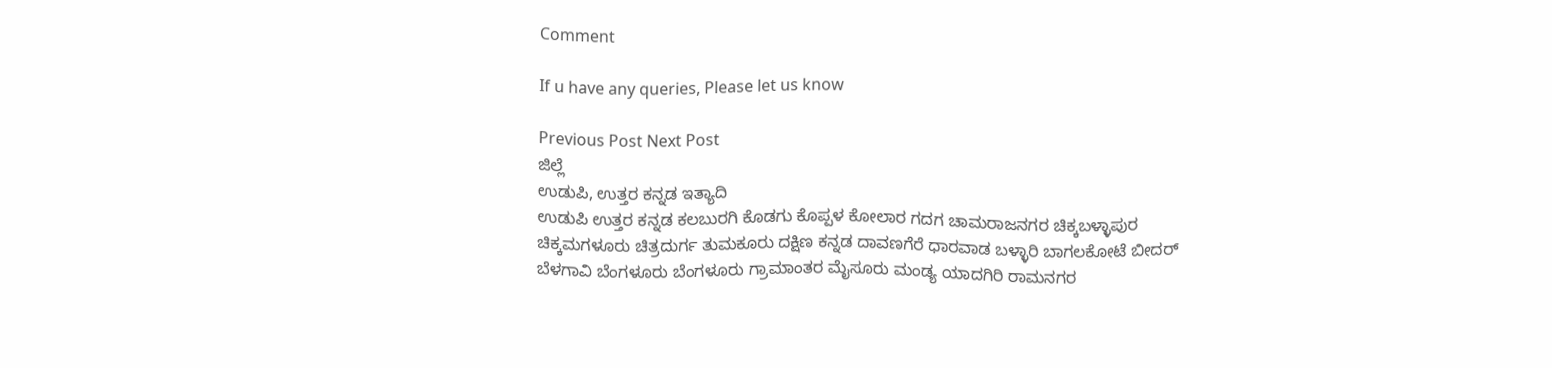Comment

If u have any queries, Please let us know

Previous Post Next Post
ಜಿಲ್ಲೆ
ಉಡುಪಿ, ಉತ್ತರ ಕನ್ನಡ ಇತ್ಯಾದಿ
ಉಡುಪಿ ಉತ್ತರ ಕನ್ನಡ ಕಲಬುರಗಿ ಕೊಡಗು ಕೊಪ್ಪಳ ಕೋಲಾರ ಗದಗ ಚಾಮರಾಜನಗರ ಚಿಕ್ಕಬಳ್ಳಾಪುರ
ಚಿಕ್ಕಮಗಳೂರು ಚಿತ್ರದುರ್ಗ ತುಮಕೂರು ದಕ್ಷಿಣ ಕನ್ನಡ ದಾವಣಗೆರೆ ಧಾರವಾಡ ಬಳ್ಳಾರಿ ಬಾಗಲಕೋಟೆ ಬೀದರ್
ಬೆಳಗಾವಿ ಬೆಂಗಳೂರು ಬೆಂಗಳೂರು ಗ್ರಾಮಾಂತರ ಮೈಸೂರು ಮಂಡ್ಯ ಯಾದಗಿರಿ ರಾಮನಗರ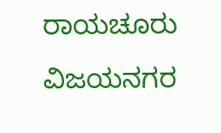ರಾಯಚೂರು ವಿಜಯನಗರ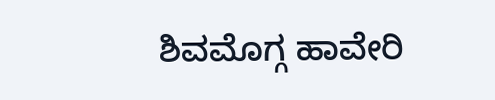ಶಿವಮೊಗ್ಗ ಹಾವೇರಿ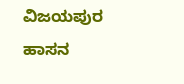ವಿಜಯಪುರ ಹಾಸನ